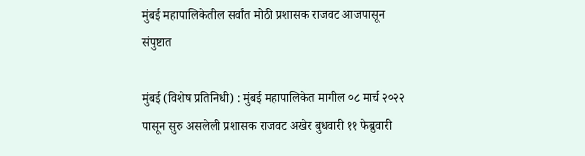मुंबई महापालिकेतील सर्वांत मोठी प्रशासक राजवट आजपासून संपुष्टात

मुंबई (विशेष प्रतिनिधी) : मुंबई महापालिकेत मागील ०८ मार्च २०२२ पासून सुरु असलेली प्रशासक राजवट अखेर बुधवारी ११ फेब्रुवारी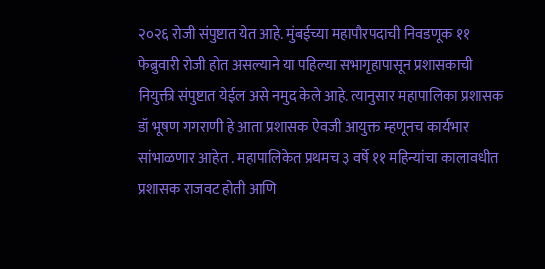२०२६ रोजी संपुष्टात येत आहे. मुंबईच्या महापौरपदाची निवडणूक ११ फेब्रुवारी रोजी होत असल्याने या पहिल्या सभागृहापासून प्रशासकाची नियुक्ती संपुष्टात येईल असे नमुद केले आहे. त्यानुसार महापालिका प्रशासक डॉ भूषण गगराणी हे आता प्रशासक ऐवजी आयुक्त म्हणूनच कार्यभार सांभाळणार आहेत . महापालिकेत प्रथमच ३ वर्षे ११ महिन्यांचा कालावधीत प्रशासक राजवट होती आणि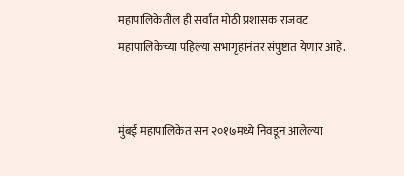महापालिकेतील ही सर्वांत मोठी प्रशासक राजवट महापालिकेच्या पहिल्या सभागृहानंतर संपुष्टात येणार आहे.


मुंबई महापालिकेत सन २०१७मध्ये निवडून आलेल्या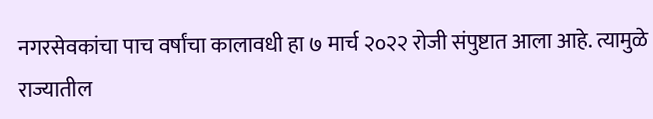नगरसेवकांचा पाच वर्षांचा कालावधी हा ७ मार्च २०२२ रोजी संपुष्टात आला आहे. त्यामुळे राज्यातील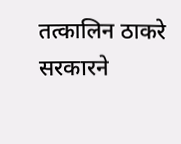तत्कालिन ठाकरे सरकारने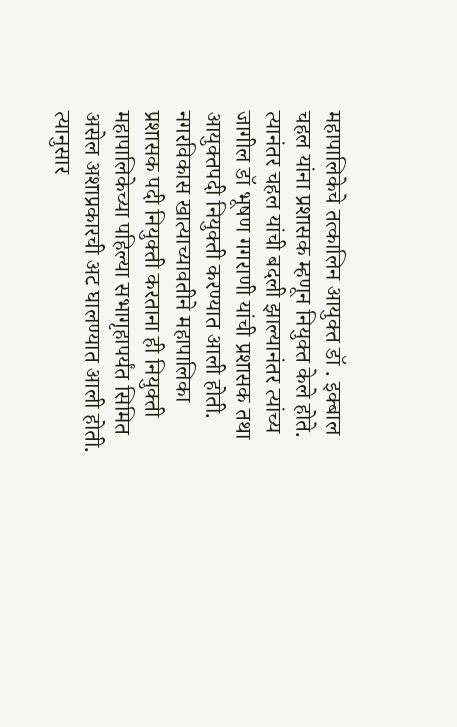महापालिकेचे तत्कालिन आयुक्त डॉ . इक्बाल चहल यांना प्रशासक म्हणून नियुक्त केले होते. त्यानंतर चहल यांची बदली झाल्यानंतर त्यांच्य जागील डॉ भूषण गगराणी यांची प्रशासक तथा आयुक्तपदी नियुक्ती करण्यात आली होती. नगरविकास खात्याच्यावतीने महापालिका प्रशासक पदी नियुक्ती करताना ही नियुक्ती महापालिकेच्या पहिल्या सभागृहापर्यंत सिमित असेल अशाप्रकारची अट घालण्यात आली होती. त्यानुसार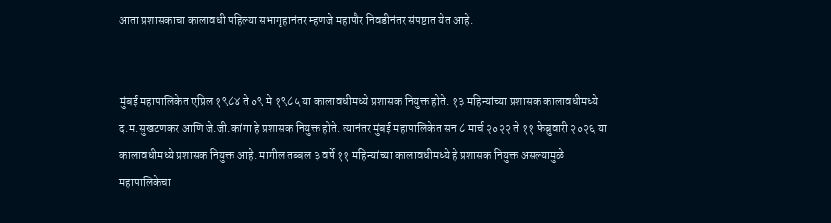आता प्रशासकाचा कालावधी पहिल्या सभागृहानंतर म्हणजे महापौर निवडीनंतर संपष्टात येत आहे.


मुंबई महापालिकेत एप्रिल १९८४ ते ०९ मे १९८५ या कालावधीमध्ये प्रशासक नियुक्त होते. १३ महिन्यांच्या प्रशासक कालावधीमध्ये द.म.सुखटणकर आणि जे.जी.कांगा हे प्रशासक नियुक्त होते. त्यानंतर मुंबई महापालिकेत सन ८ मार्च २०२२ ते ११ फेब्रुवारी २०२६ या कालावधीमध्ये प्रशासक नियुक्त आहे. मागील तब्बल ३ वर्षे ११ महिन्यांच्या कालावधीमध्ये हे प्रशासक नियुक्त असल्यामुळे महापालिकेचा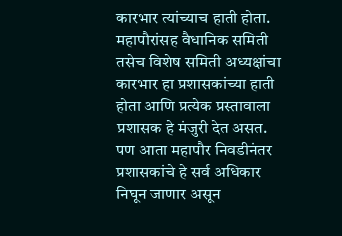कारभार त्यांच्याच हाती होता. महापौरांसह वैधानिक समिती तसेच विशेष समिती अध्यक्षांचा कारभार हा प्रशासकांच्या हाती होता आणि प्रत्येक प्रस्तावाला प्रशासक हे मंजुरी देत असत. पण आता महापौर निवडीनंतर प्रशासकांचे हे सर्व अधिकार निघून जाणार असून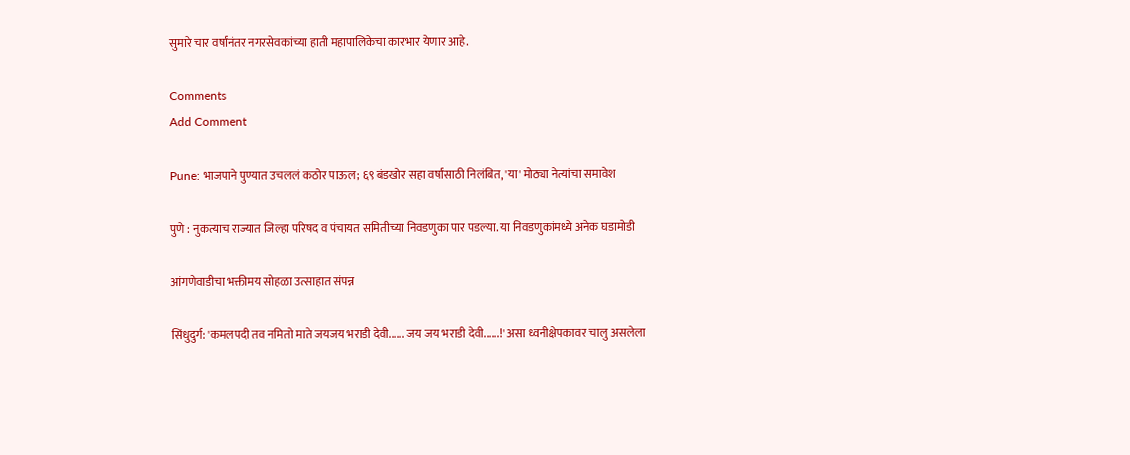सुमारे चार वर्षांनंतर नगरसेवकांच्या हाती महापालिकेचा कारभार येणार आहे.

Comments
Add Comment

Pune: भाजपाने पुण्यात उचललं कठोर पाऊल; ६९ बंडखोर सहा वर्षांसाठी निलंबित, 'या' मोठ्या नेत्यांचा समावेश

पुणे : नुकत्याच राज्यात जिल्हा परिषद व पंचायत समितीच्या निवडणुका पार पडल्या. या निवडणुकांमध्ये अनेक घडामोडी

आंगणेवाडीचा भक्तीमय सोहळा उत्साहात संपन्न

सिंधुदुर्ग: 'कमलपदी तव नमितो माते जयजय भराडी देवी...... जय जय भराडी देवी......!' असा ध्वनीक्षेपकावर चालु असलेला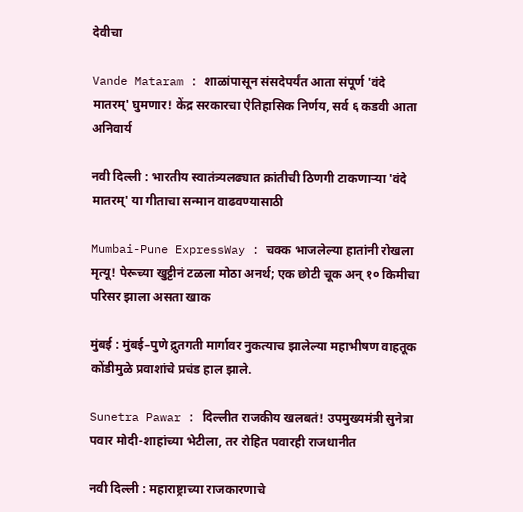देवीचा

Vande Mataram : शाळांपासून संसदेपर्यंत आता संपूर्ण 'वंदे मातरम्' घुमणार! केंद्र सरकारचा ऐतिहासिक निर्णय, सर्व ६ कडवी आता अनिवार्य

नवी दिल्ली : भारतीय स्वातंत्र्यलढ्यात क्रांतीची ठिणगी टाकणाऱ्या 'वंदे मातरम्' या गीताचा सन्मान वाढवण्यासाठी

Mumbai-Pune ExpressWay : चक्क भाजलेल्या हातांनी रोखला मृत्यू! पेरूच्या खुट्टीनं टळला मोठा अनर्थ; एक छोटी चूक अन् १० किमीचा परिसर झाला असता खाक

मुंबई : मुंबई–पुणे द्रुतगती मार्गावर नुकत्याच झालेल्या महाभीषण वाहतूक कोंडीमुळे प्रवाशांचे प्रचंड हाल झाले.

Sunetra Pawar : दिल्लीत राजकीय खलबतं! उपमुख्यमंत्री सुनेत्रा पवार मोदी-शाहांच्या भेटीला, तर रोहित पवारही राजधानीत

नवी दिल्ली : महाराष्ट्राच्या राजकारणाचे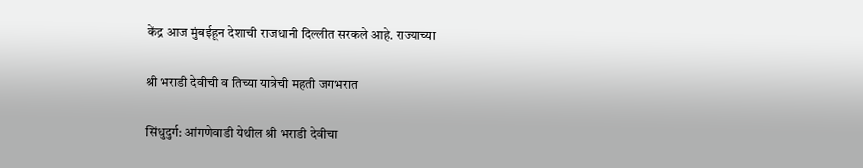केंद्र आज मुंबईहून देशाची राजधानी दिल्लीत सरकले आहे. राज्याच्या

श्री भराडी देवीची व तिच्या यात्रेची महती जगभरात

सिंधुदुर्ग: आंगणेवाडी येथील श्री भराडी देवीचा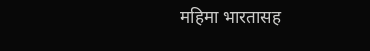महिमा भारतासह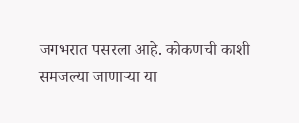जगभरात पसरला आहे. कोकणची काशी समजल्या जाणाऱ्या या